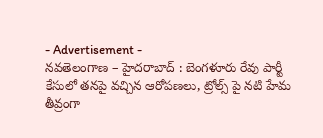- Advertisement -
నవతెలంగాణ – హైదరాబాద్ : బెంగళూరు రేవు పార్టీ కేసులో తనపై వచ్చిన ఆరోపణలు, ట్రోల్స్ పై నటి హేమ తీవ్రంగా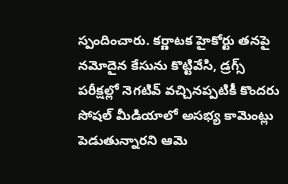స్పందించారు. కర్ణాటక హైకోర్టు తనపై నమోదైన కేసును కొట్టివేసి, డ్రగ్స్ పరీక్షల్లో నెగటివ్ వచ్చినప్పటికీ కొందరు సోషల్ మీడియాలో అసభ్య కామెంట్లు పెడుతున్నారని ఆమె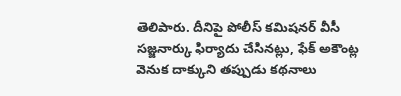తెలిపారు. దీనిపై పోలీస్ కమిషనర్ వీసీ సజ్జనార్కు ఫిర్యాదు చేసినట్లు, ఫేక్ అకౌంట్ల వెనుక దాక్కుని తప్పుడు కథనాలు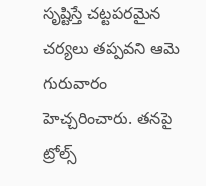సృష్టిస్తే చట్టపరమైన చర్యలు తప్పవని ఆమె గురువారం హెచ్చరించారు. తనపై ట్రోల్స్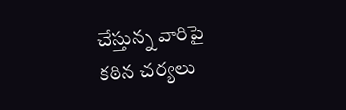చేస్తున్న వారిపై కఠిన చర్యలు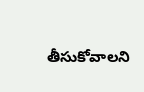తీసుకోవాలని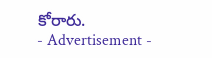కోరారు.
- Advertisement -